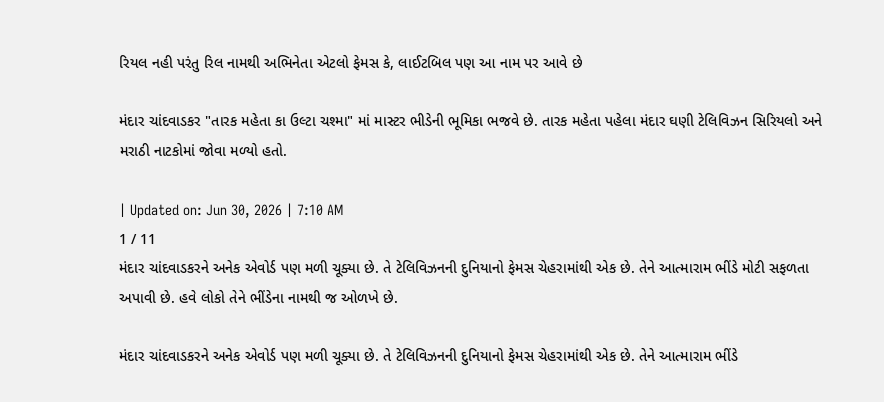રિયલ નહી પરંતુ રિલ નામથી અભિનેતા એટલો ફેમસ કે, લાઈટબિલ પણ આ નામ પર આવે છે

મંદાર ચાંદવાડકર "તારક મહેતા કા ઉલ્ટા ચશ્મા" માં માસ્ટર ભીડેની ભૂમિકા ભજવે છે. તારક મહેતા પહેલા મંદાર ઘણી ટેલિવિઝન સિરિયલો અને મરાઠી નાટકોમાં જોવા મળ્યો હતો.

| Updated on: Jun 30, 2026 | 7:10 AM
1 / 11
મંદાર ચાંદવાડકરને અનેક એવોર્ડ પણ મળી ચૂક્યા છે. તે ટેલિવિઝનની દુનિયાનો ફેમસ ચેહરામાંથી એક છે. તેને આત્મારામ ભીંડે મોટી સફળતા અપાવી છે. હવે લોકો તેને ભીંડેના નામથી જ ઓળખે છે.

મંદાર ચાંદવાડકરને અનેક એવોર્ડ પણ મળી ચૂક્યા છે. તે ટેલિવિઝનની દુનિયાનો ફેમસ ચેહરામાંથી એક છે. તેને આત્મારામ ભીંડે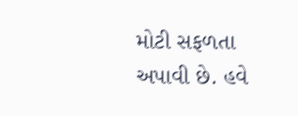મોટી સફળતા અપાવી છે. હવે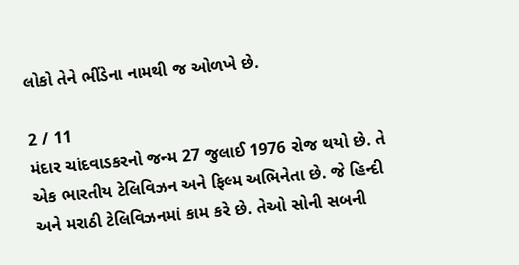લોકો તેને ભીંડેના નામથી જ ઓળખે છે.

2 / 11
મંદાર ચાંદવાડકરનો જન્મ 27 જુલાઈ 1976 રોજ થયો છે. તે એક ભારતીય ટેલિવિઝન અને ફિલ્મ અભિનેતા છે. જે હિન્દી અને મરાઠી ટેલિવિઝનમાં કામ કરે છે. તેઓ સોની સબની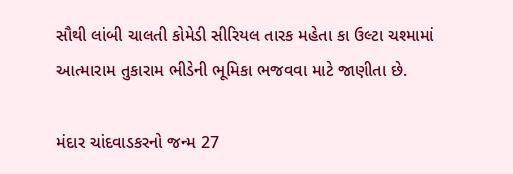સૌથી લાંબી ચાલતી કોમેડી સીરિયલ તારક મહેતા કા ઉલ્ટા ચશ્મામાં આત્મારામ તુકારામ ભીડેની ભૂમિકા ભજવવા માટે જાણીતા છે.

મંદાર ચાંદવાડકરનો જન્મ 27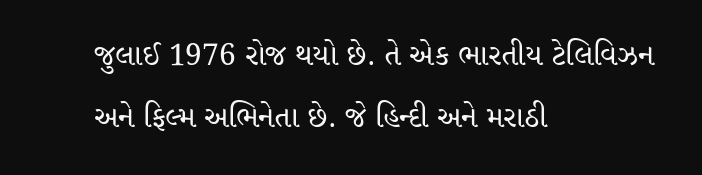જુલાઈ 1976 રોજ થયો છે. તે એક ભારતીય ટેલિવિઝન અને ફિલ્મ અભિનેતા છે. જે હિન્દી અને મરાઠી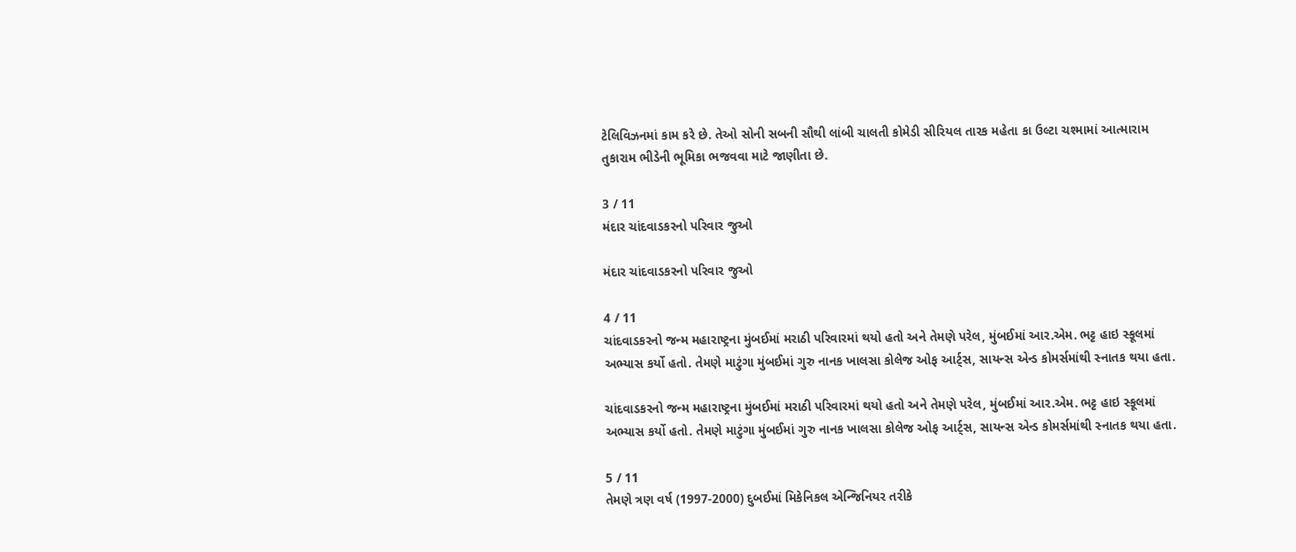ટેલિવિઝનમાં કામ કરે છે. તેઓ સોની સબની સૌથી લાંબી ચાલતી કોમેડી સીરિયલ તારક મહેતા કા ઉલ્ટા ચશ્મામાં આત્મારામ તુકારામ ભીડેની ભૂમિકા ભજવવા માટે જાણીતા છે.

3 / 11
મંદાર ચાંદવાડકરનો પરિવાર જુઓ

મંદાર ચાંદવાડકરનો પરિવાર જુઓ

4 / 11
ચાંદવાડકરનો જન્મ મહારાષ્ટ્રના મુંબઈમાં મરાઠી પરિવારમાં થયો હતો અને તેમણે પરેલ, મુંબઈમાં આર.એમ. ભટ્ટ હાઇ સ્કૂલમાં અભ્યાસ કર્યો હતો. તેમણે માટુંગા મુંબઈમાં ગુરુ નાનક ખાલસા કોલેજ ઓફ આર્ટ્સ, સાયન્સ એન્ડ કોમર્સમાંથી સ્નાતક થયા હતા.

ચાંદવાડકરનો જન્મ મહારાષ્ટ્રના મુંબઈમાં મરાઠી પરિવારમાં થયો હતો અને તેમણે પરેલ, મુંબઈમાં આર.એમ. ભટ્ટ હાઇ સ્કૂલમાં અભ્યાસ કર્યો હતો. તેમણે માટુંગા મુંબઈમાં ગુરુ નાનક ખાલસા કોલેજ ઓફ આર્ટ્સ, સાયન્સ એન્ડ કોમર્સમાંથી સ્નાતક થયા હતા.

5 / 11
તેમણે ત્રણ વર્ષ (1997-2000) દુબઈમાં મિકેનિકલ એન્જિનિયર તરીકે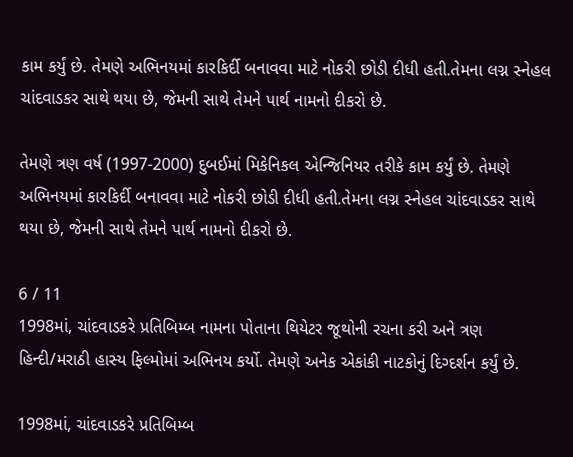કામ કર્યું છે. તેમણે અભિનયમાં કારકિર્દી બનાવવા માટે નોકરી છોડી દીધી હતી.તેમના લગ્ન સ્નેહલ ચાંદવાડકર સાથે થયા છે, જેમની સાથે તેમને પાર્થ નામનો દીકરો છે.

તેમણે ત્રણ વર્ષ (1997-2000) દુબઈમાં મિકેનિકલ એન્જિનિયર તરીકે કામ કર્યું છે. તેમણે અભિનયમાં કારકિર્દી બનાવવા માટે નોકરી છોડી દીધી હતી.તેમના લગ્ન સ્નેહલ ચાંદવાડકર સાથે થયા છે, જેમની સાથે તેમને પાર્થ નામનો દીકરો છે.

6 / 11
1998માં, ચાંદવાડકરે પ્રતિબિમ્બ નામના પોતાના થિયેટર જૂથોની રચના કરી અને ત્રણ હિન્દી/મરાઠી હાસ્ય ફિલ્મોમાં અભિનય કર્યો. તેમણે અનેક એકાંકી નાટકોનું દિગ્દર્શન કર્યું છે.

1998માં, ચાંદવાડકરે પ્રતિબિમ્બ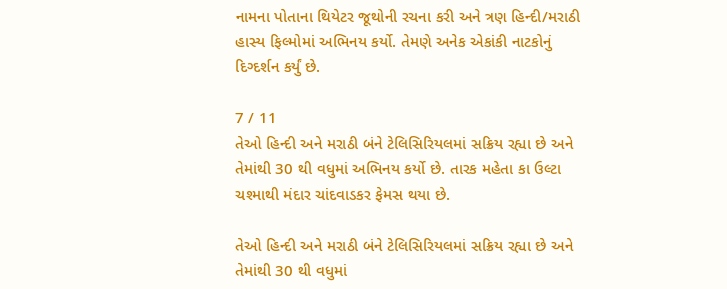નામના પોતાના થિયેટર જૂથોની રચના કરી અને ત્રણ હિન્દી/મરાઠી હાસ્ય ફિલ્મોમાં અભિનય કર્યો. તેમણે અનેક એકાંકી નાટકોનું દિગ્દર્શન કર્યું છે.

7 / 11
તેઓ હિન્દી અને મરાઠી બંને ટેલિસિરિયલમાં સક્રિય રહ્યા છે અને તેમાંથી 30 થી વધુમાં અભિનય કર્યો છે. તારક મહેતા કા ઉલ્ટા ચશ્માથી મંદાર ચાંદવાડકર ફેમસ થયા છે.

તેઓ હિન્દી અને મરાઠી બંને ટેલિસિરિયલમાં સક્રિય રહ્યા છે અને તેમાંથી 30 થી વધુમાં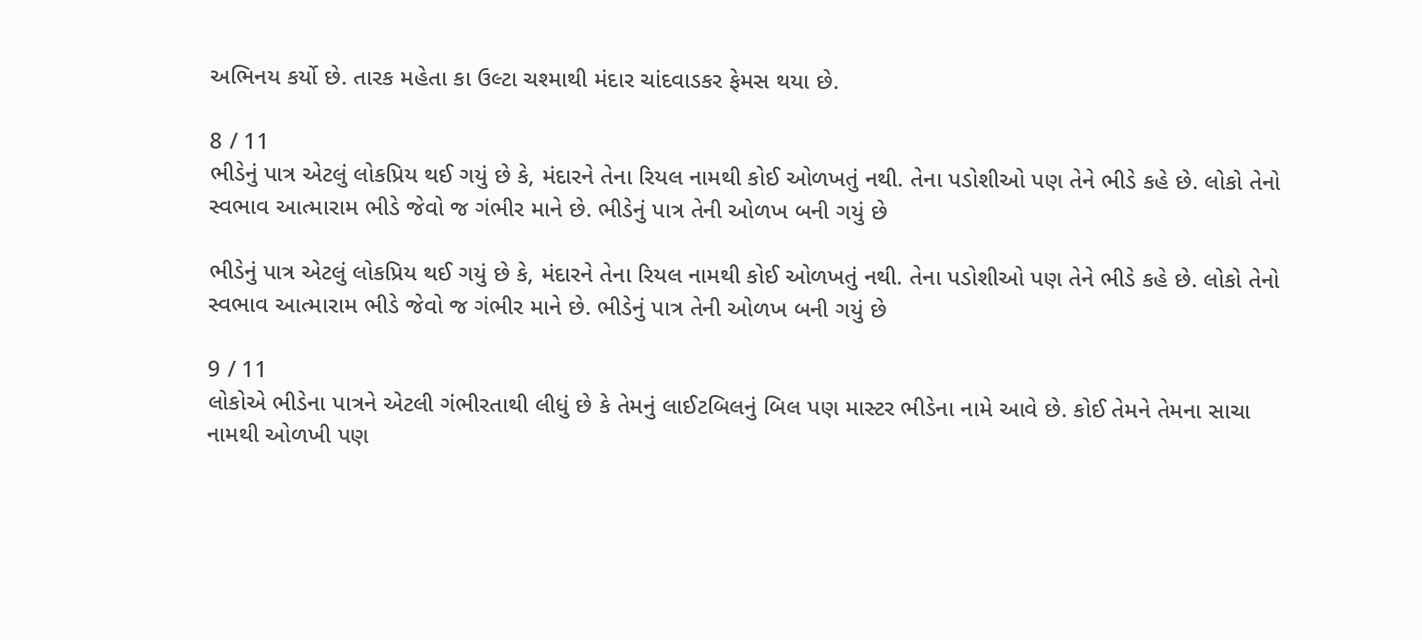અભિનય કર્યો છે. તારક મહેતા કા ઉલ્ટા ચશ્માથી મંદાર ચાંદવાડકર ફેમસ થયા છે.

8 / 11
ભીડેનું પાત્ર એટલું લોકપ્રિય થઈ ગયું છે કે, મંદારને તેના રિયલ નામથી કોઈ ઓળખતું નથી. તેના પડોશીઓ પણ તેને ભીડે કહે છે. લોકો તેનો સ્વભાવ આત્મારામ ભીડે જેવો જ ગંભીર માને છે. ભીડેનું પાત્ર તેની ઓળખ બની ગયું છે

ભીડેનું પાત્ર એટલું લોકપ્રિય થઈ ગયું છે કે, મંદારને તેના રિયલ નામથી કોઈ ઓળખતું નથી. તેના પડોશીઓ પણ તેને ભીડે કહે છે. લોકો તેનો સ્વભાવ આત્મારામ ભીડે જેવો જ ગંભીર માને છે. ભીડેનું પાત્ર તેની ઓળખ બની ગયું છે

9 / 11
લોકોએ ભીડેના પાત્રને એટલી ગંભીરતાથી લીધું છે કે તેમનું લાઈટબિલનું બિલ પણ માસ્ટર ભીડેના નામે આવે છે. કોઈ તેમને તેમના સાચા નામથી ઓળખી પણ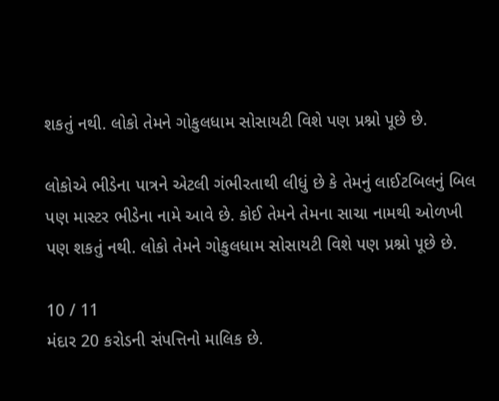શકતું નથી. લોકો તેમને ગોકુલધામ સોસાયટી વિશે પણ પ્રશ્નો પૂછે છે.

લોકોએ ભીડેના પાત્રને એટલી ગંભીરતાથી લીધું છે કે તેમનું લાઈટબિલનું બિલ પણ માસ્ટર ભીડેના નામે આવે છે. કોઈ તેમને તેમના સાચા નામથી ઓળખી પણ શકતું નથી. લોકો તેમને ગોકુલધામ સોસાયટી વિશે પણ પ્રશ્નો પૂછે છે.

10 / 11
મંદાર 20 કરોડની સંપત્તિનો માલિક છે.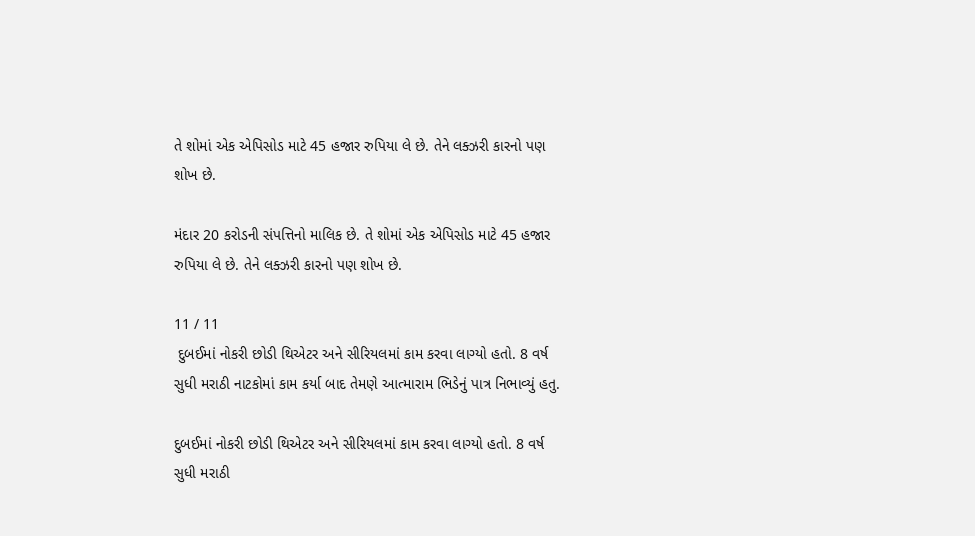તે શોમાં એક એપિસોડ માટે 45 હજાર રુપિયા લે છે. તેને લક્ઝરી કારનો પણ શોખ છે.

મંદાર 20 કરોડની સંપત્તિનો માલિક છે. તે શોમાં એક એપિસોડ માટે 45 હજાર રુપિયા લે છે. તેને લક્ઝરી કારનો પણ શોખ છે.

11 / 11
 દુબઈમાં નોકરી છોડી થિએટર અને સીરિયલમાં કામ કરવા લાગ્યો હતો. 8 વર્ષ સુધી મરાઠી નાટકોમાં કામ કર્યા બાદ તેમણે આત્મારામ ભિડેનું પાત્ર નિભાવ્યું હતુ.

દુબઈમાં નોકરી છોડી થિએટર અને સીરિયલમાં કામ કરવા લાગ્યો હતો. 8 વર્ષ સુધી મરાઠી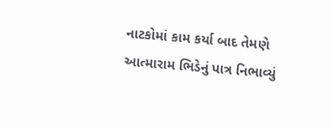નાટકોમાં કામ કર્યા બાદ તેમણે આત્મારામ ભિડેનું પાત્ર નિભાવ્યું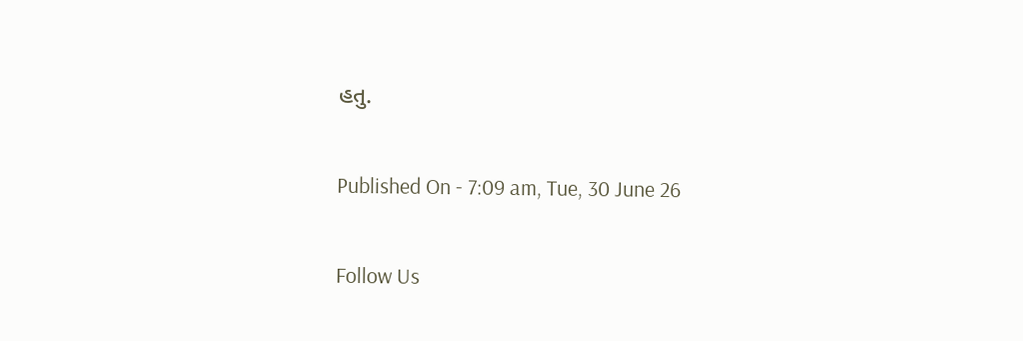હતુ.

Published On - 7:09 am, Tue, 30 June 26

Follow Us